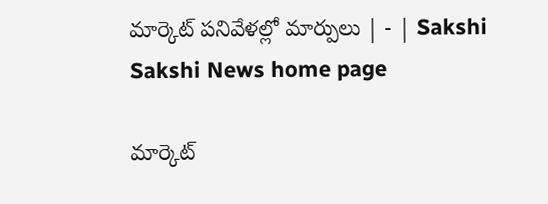మార్కెట్‌ పనివేళల్లో మార్పులు | - | Sakshi
Sakshi News home page

మార్కెట్‌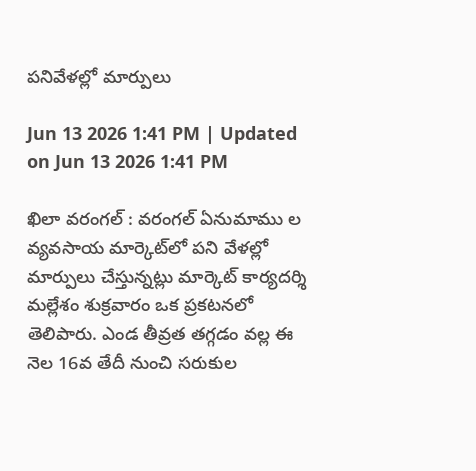పనివేళల్లో మార్పులు

Jun 13 2026 1:41 PM | Updated on Jun 13 2026 1:41 PM

ఖిలా వరంగల్‌ : వరంగల్‌ ఏనుమాము ల వ్యవసాయ మార్కెట్‌లో పని వేళల్లో మార్పులు చేస్తున్నట్లు మార్కెట్‌ కార్యదర్శి మల్లేశం శుక్రవారం ఒక ప్రకటనలో తెలిపారు. ఎండ తీవ్రత తగ్గడం వల్ల ఈ నెల 16వ తేదీ నుంచి సరుకుల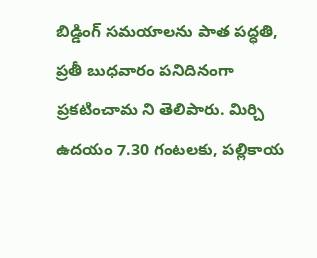బిడ్డింగ్‌ సమయాలను పాత పద్ధతి, ప్రతీ బుధవారం పనిదినంగా ప్రకటించామ ని తెలిపారు. మిర్చి ఉదయం 7.30 గంటలకు, పల్లికాయ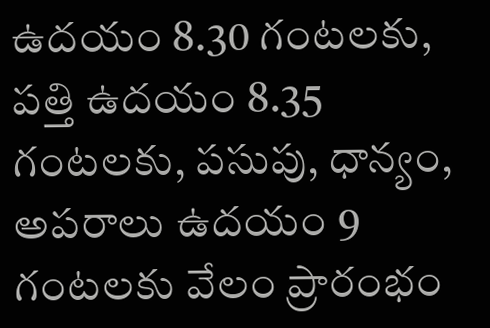ఉదయం 8.30 గంటలకు, పత్తి ఉదయం 8.35 గంటలకు, పసుపు, ధాన్యం, అపరాలు ఉదయం 9 గంటలకు వేలం ప్రారంభం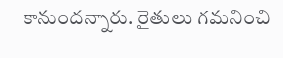కానుందన్నారు. రైతులు గమనించి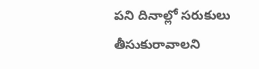పని దినాల్లో సరుకులు తీసుకురావాలని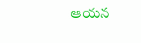ఆయన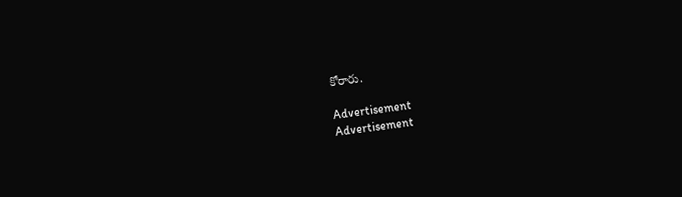కోరారు.

Advertisement
Advertisement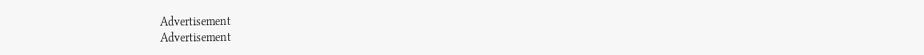Advertisement
Advertisement